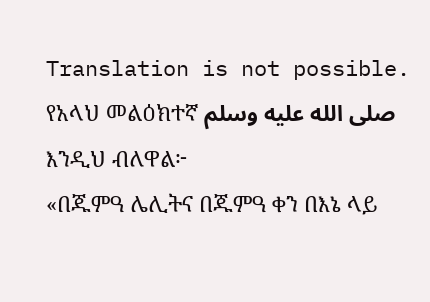Translation is not possible.
የአላህ መልዕክተኛ صلى الله عليه وسلم እንዲህ ብለዋል፦
«በጁምዓ ሌሊትና በጁምዓ ቀን በእኔ ላይ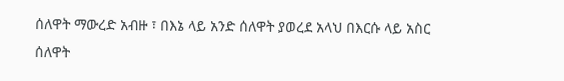ሰለዋት ማውረድ አብዙ ፣ በእኔ ላይ አንድ ሰለዋት ያወረደ አላህ በእርሱ ላይ አስር ሰለዋት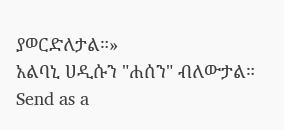ያወርድለታል።»
አልባኒ ሀዲሱን "ሐሰን" ብለውታል።
Send as a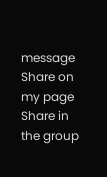message
Share on my page
Share in the group